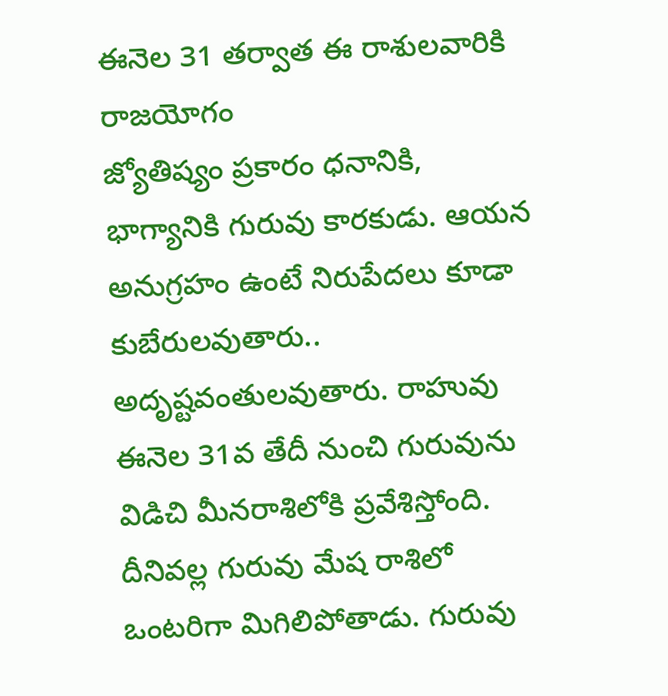ఈనెల 31 తర్వాత ఈ రాశులవారికి రాజయోగం
జ్యోతిష్యం ప్రకారం ధనానికి, భాగ్యానికి గురువు కారకుడు. ఆయన అనుగ్రహం ఉంటే నిరుపేదలు కూడా కుబేరులవుతారు.. అదృష్టవంతులవుతారు. రాహువు ఈనెల 31వ తేదీ నుంచి గురువును విడిచి మీనరాశిలోకి ప్రవేశిస్తోంది. దీనివల్ల గురువు మేష రాశిలో ఒంటరిగా మిగిలిపోతాడు. గురువు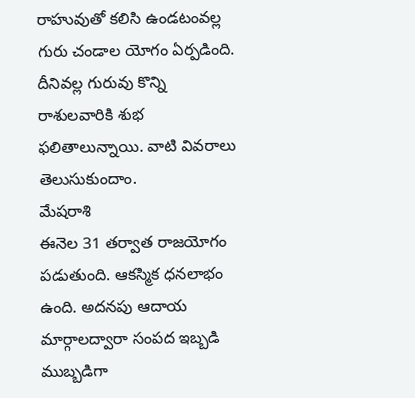రాహువుతో కలిసి ఉండటంవల్ల గురు చండాల యోగం ఏర్పడింది. దీనివల్ల గురువు కొన్ని రాశులవారికి శుభ ఫలితాలున్నాయి. వాటి వివరాలు తెలుసుకుందాం.
మేషరాశి
ఈనెల 31 తర్వాత రాజయోగం పడుతుంది. ఆకస్మిక ధనలాభం ఉంది. అదనపు ఆదాయ మార్గాలద్వారా సంపద ఇబ్బడి ముబ్బడిగా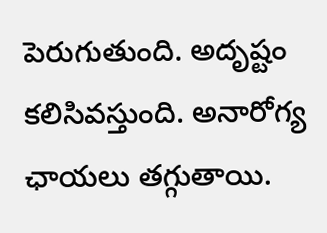పెరుగుతుంది. అదృష్టం కలిసివస్తుంది. అనారోగ్య ఛాయలు తగ్గుతాయి.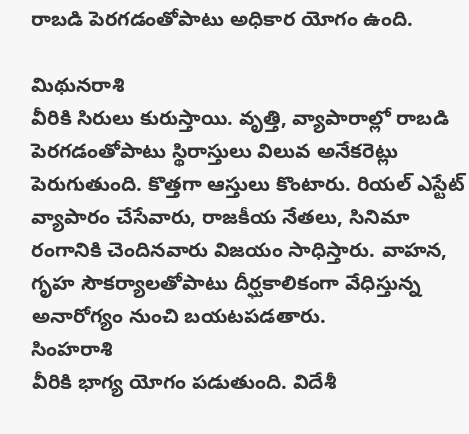రాబడి పెరగడంతోపాటు అధికార యోగం ఉంది.

మిథునరాశి
వీరికి సిరులు కురుస్తాయి. వృత్తి, వ్యాపారాల్లో రాబడి పెరగడంతోపాటు స్థిరాస్తులు విలువ అనేకరెట్లు పెరుగుతుంది. కొత్తగా ఆస్తులు కొంటారు. రియల్ ఎస్టేట్ వ్యాపారం చేసేవారు, రాజకీయ నేతలు, సినిమా రంగానికి చెందినవారు విజయం సాధిస్తారు. వాహన, గృహ సౌకర్యాలతోపాటు దీర్ఘకాలికంగా వేధిస్తున్న అనారోగ్యం నుంచి బయటపడతారు.
సింహరాశి
వీరికి భాగ్య యోగం పడుతుంది. విదేశీ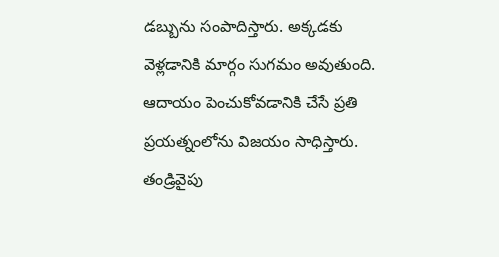డబ్బును సంపాదిస్తారు. అక్కడకు వెళ్లడానికి మార్గం సుగమం అవుతుంది. ఆదాయం పెంచుకోవడానికి చేసే ప్రతి ప్రయత్నంలోను విజయం సాధిస్తారు. తండ్రివైపు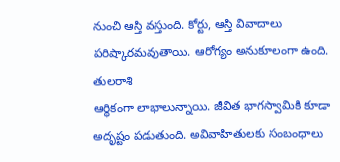నుంచి ఆస్తి వస్తుంది. కోర్టు, ఆస్తి వివాదాలు పరిష్కారమవుతాయి. ఆరోగ్యం అనుకూలంగా ఉంది.
తులరాశి
ఆర్థికంగా లాభాలున్నాయి. జీవిత భాగస్వామికి కూడా అదృష్టం పడుతుంది. అవివాహితులకు సంబంధాలు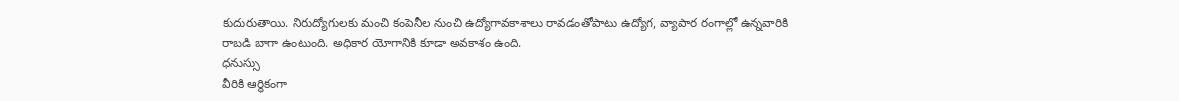కుదురుతాయి. నిరుద్యోగులకు మంచి కంపెనీల నుంచి ఉద్యోగావకాశాలు రావడంతోపాటు ఉద్యోగ, వ్యాపార రంగాల్లో ఉన్నవారికి రాబడి బాగా ఉంటుంది. అధికార యోగానికి కూడా అవకాశం ఉంది.
ధనుస్సు
వీరికి ఆర్థికంగా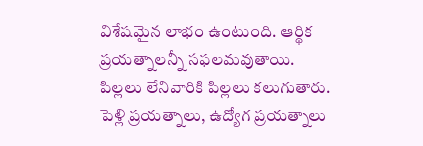విశేషమైన లాభం ఉంటుంది. ఆర్థిక ప్రయత్నాలన్నీ సఫలమవుతాయి. పిల్లలు లేనివారికి పిల్లలు కలుగుతారు. పెళ్లి ప్రయత్నాలు, ఉద్యోగ ప్రయత్నాలు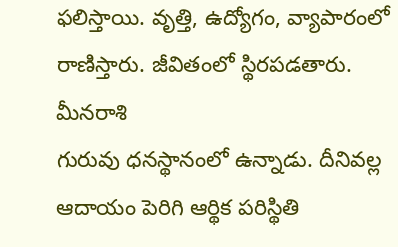ఫలిస్తాయి. వృత్తి, ఉద్యోగం, వ్యాపారంలో రాణిస్తారు. జీవితంలో స్థిరపడతారు.
మీనరాశి
గురువు ధనస్థానంలో ఉన్నాడు. దీనివల్ల ఆదాయం పెరిగి ఆర్థిక పరిస్థితి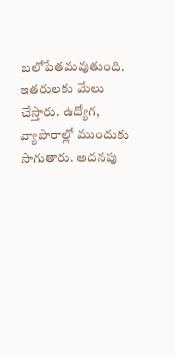బలోపేతమవుతుంది. ఇతరులకు మేలు చేస్తారు. ఉద్యోగ, వ్యాపారాల్లో ముందుకు సాగుతారు. అదనపు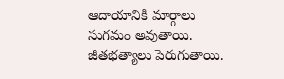ఆదాయానికి మార్గాలు సుగమం అవుతాయి. జీతభత్యాలు పెరుగుతాయి.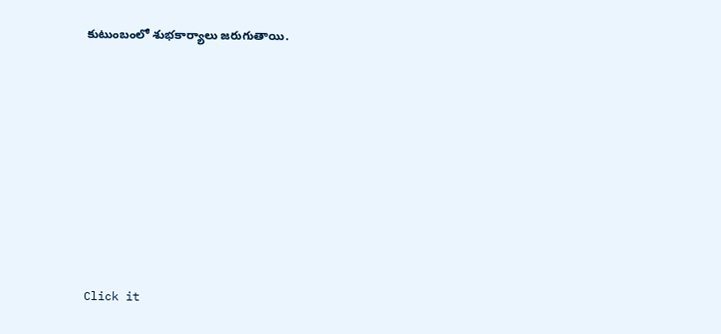కుటుంబంలో శుభకార్యాలు జరుగుతాయి.












Click it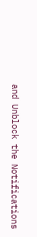and Unblock the Notifications